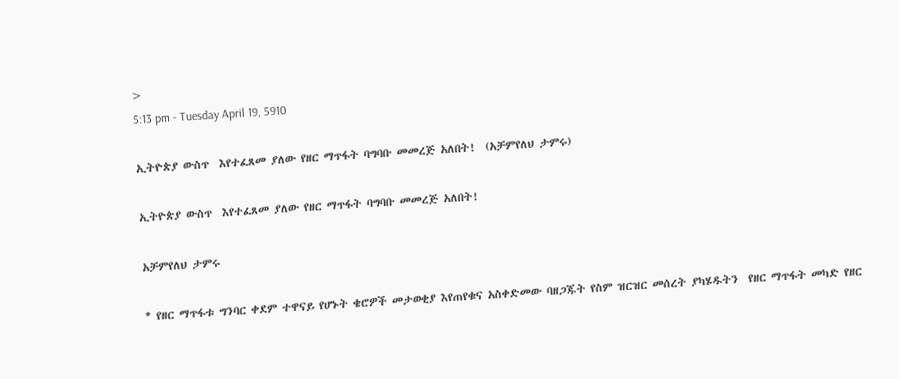>
5:13 pm - Tuesday April 19, 5910

ኢትዮጵያ ውስጥ  እየተፈጸመ ያለው የዘር ማጥፋት ባግባቡ መመረጅ አለበት!  (አቻምየለህ ታምሩ)

ኢትዮጵያ ውስጥ  እየተፈጸመ ያለው የዘር ማጥፋት ባግባቡ መመረጅ አለበት!

አቻምየለህ ታምሩ

* የዘር ማጥፋቱ ግንባር ቀደም ተዋናይ የሆኑት ቄሮዎች መታወቂያ እየጠየቁና አስቀድመው ባዘጋጁት የስም ዝርዝር መሰረት ያካሄዱትን  የዘር ማጥፋት መካድ የዘር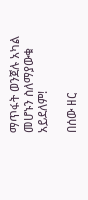ማጥፋት ወንጀሉ አካል መሆኑን ስለማያውቁ አይደለም!

በሰው ዘር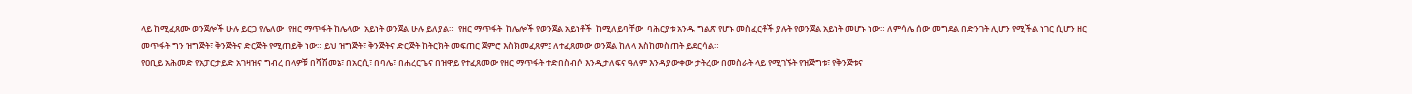ላይ ከሚፈጸሙ ወንጀሎች ሁሉ ይርጋ የሌለው  የዘር ማጥፋት ከሌላው  አይነት ወንጀል ሁሉ ይለያል።  የዘር ማጥፋት  ከሌሎች የወንጀል አይነቶች  ከሚለይባቸው  ባሕርያቱ አንዱ ግልጽ የሆኑ መስፈርቶች ያሉት የወንጀል አይነት መሆኑ ነው። ለምሳሌ ሰው መግደል በድንገት ሊሆን የሚችል ነገር ሲሆን ዘር መጥፋት ግን ዝግጅት፣ ቅንጅትና ድርጅት የሚጠይቅ ነው። ይህ ዝግጅት፣ ቅንጅትና ድርጅት ከትርክት መፍጠር ጀምሮ እስክመፈጸም፤ ለተፈጸመው ወንጀል ከለላ እስከመስጠት ይደርሳል።
የዐቢይ አሕመድ የአፓርታይድ አገዛዝና ግብረ በላዎቹ በሻሽመኔ፣ በአርሲ፣ በባሌ፣ በሐረርጌና በዝዋይ የተፈጸመው የዘር ማጥፋት ተድበስብሶ እንዲታለፍና ዓለም እንዳያውቀው ታትረው በመስራት ላይ የሚገኙት የዝጅግቱ፣ የቅንጅቱና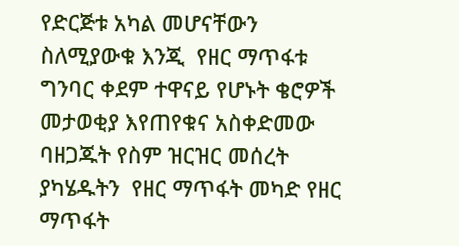የድርጅቱ አካል መሆናቸውን ስለሚያውቁ እንጂ  የዘር ማጥፋቱ ግንባር ቀደም ተዋናይ የሆኑት ቄሮዎች መታወቂያ እየጠየቁና አስቀድመው ባዘጋጁት የስም ዝርዝር መሰረት ያካሄዱትን  የዘር ማጥፋት መካድ የዘር ማጥፋት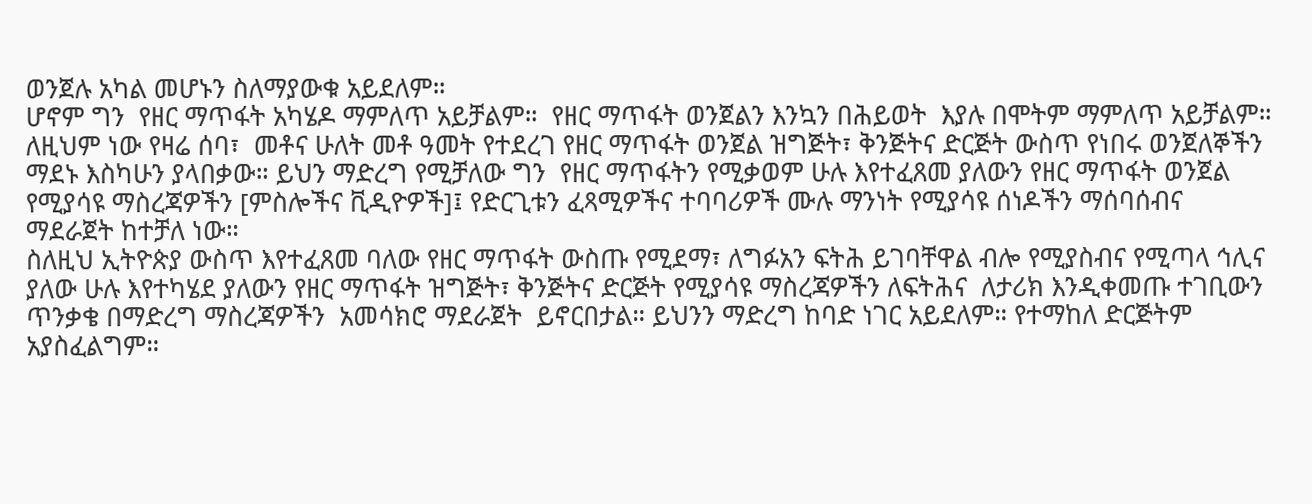ወንጀሉ አካል መሆኑን ስለማያውቁ አይደለም።
ሆኖም ግን  የዘር ማጥፋት አካሄዶ ማምለጥ አይቻልም።  የዘር ማጥፋት ወንጀልን እንኳን በሕይወት  እያሉ በሞትም ማምለጥ አይቻልም። ለዚህም ነው የዛሬ ሰባ፣  መቶና ሁለት መቶ ዓመት የተደረገ የዘር ማጥፋት ወንጀል ዝግጅት፣ ቅንጅትና ድርጅት ውስጥ የነበሩ ወንጀለኞችን  ማደኑ እስካሁን ያላበቃው። ይህን ማድረግ የሚቻለው ግን  የዘር ማጥፋትን የሚቃወም ሁሉ እየተፈጸመ ያለውን የዘር ማጥፋት ወንጀል የሚያሳዩ ማስረጃዎችን [ምስሎችና ቪዲዮዎች]፤ የድርጊቱን ፈጻሚዎችና ተባባሪዎች ሙሉ ማንነት የሚያሳዩ ሰነዶችን ማሰባሰብና ማደራጀት ከተቻለ ነው።
ስለዚህ ኢትዮጵያ ውስጥ እየተፈጸመ ባለው የዘር ማጥፋት ውስጡ የሚደማ፣ ለግፉአን ፍትሕ ይገባቸዋል ብሎ የሚያስብና የሚጣላ ኅሊና ያለው ሁሉ እየተካሄደ ያለውን የዘር ማጥፋት ዝግጅት፣ ቅንጅትና ድርጅት የሚያሳዩ ማስረጃዎችን ለፍትሕና  ለታሪክ እንዲቀመጡ ተገቢውን ጥንቃቄ በማድረግ ማስረጃዎችን  አመሳክሮ ማደራጀት  ይኖርበታል። ይህንን ማድረግ ከባድ ነገር አይደለም። የተማከለ ድርጅትም አያስፈልግም።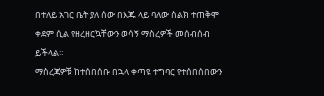በተለይ አገር ቤት ያለ ሰው በእጁ ላይ ባለው ስልክ ተጠቅሞ  ቀደም ሲል የዘረዘርኳቸውን ወሳኝ ማስረዎች መሰብሰብ ይችላል።
ማስረጃዎቹ ከተሰበሰቡ በኋላ ቀጣዩ ተግባር የተሰበሰበውን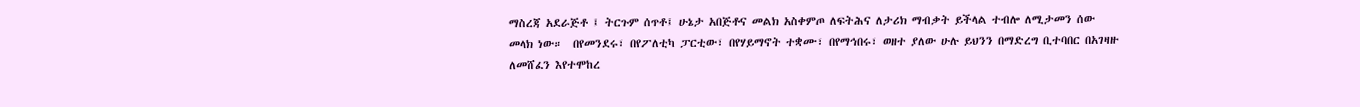ማስረጃ አደራጅቶ ፤ ትርጉም ሰጥቶ፤ ሁኔታ አበጅቶና መልክ አስቀምጦ ለፍትሕና ለታሪክ ማብቃት ይችላል ተብሎ ለሚታመን ሰው መላክ ነው።  በየመንደሩ፣ በየፖለቲካ ፓርቲው፣ በየሃይማኖት ተቋሙ፣ በየማኅበሩ፣ ወዘተ ያለው ሁሉ ይህንን በማድረግ ቢተባበር በአገዛዙ ለመሸፈን እየተሞከረ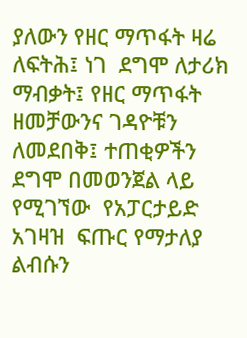ያለውን የዘር ማጥፋት ዛሬ ለፍትሕ፤ ነገ  ደግሞ ለታሪክ ማብቃት፤ የዘር ማጥፋት ዘመቻውንና ገዳዮቹን ለመደበቅ፤ ተጠቂዎችን ደግሞ በመወንጀል ላይ የሚገኘው  የአፓርታይድ አገዛዝ  ፍጡር የማታለያ ልብሱን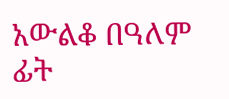አውልቆ በዓለም ፊት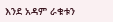እንደ አዳም ራቁቱን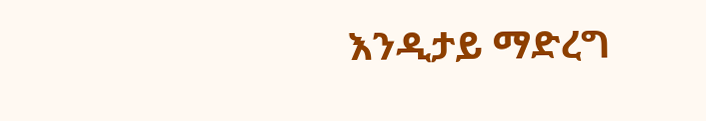እንዲታይ ማድረግ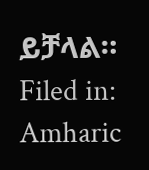ይቻላል።
Filed in: Amharic